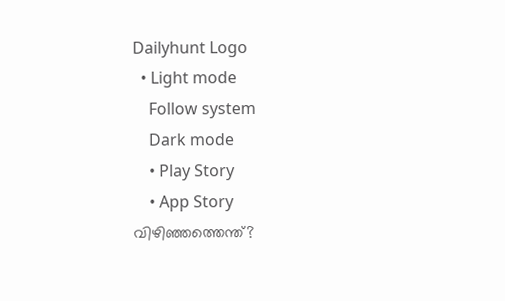Dailyhunt Logo
  • Light mode
    Follow system
    Dark mode
    • Play Story
    • App Story
വിഴിഞ്ഞത്തെന്ത്‌?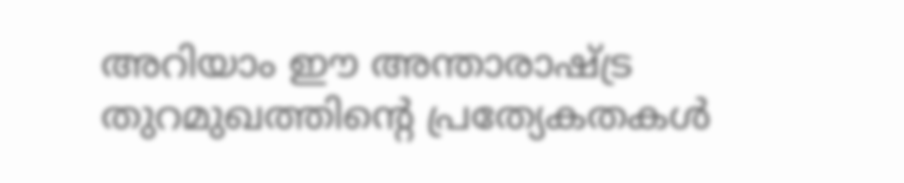അറിയാം ഈ അന്താരാഷ്ട്ര തുറമുഖത്തിന്‍റെ പ്രത്യേകതകള്‍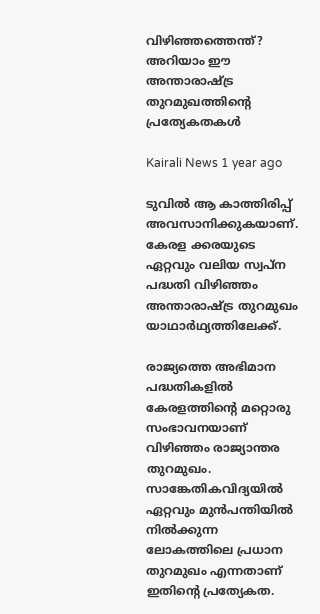വിഴിഞ്ഞത്തെന്ത്‌? അറിയാം ഈ അന്താരാഷ്ട്ര തുറമുഖത്തിന്‍റെ പ്രത്യേകതകള്‍

Kairali News 1 year ago

ടുവില്‍ ആ കാത്തിരിപ്പ് അവസാനിക്കുകയാണ്. കേരള ക്കരയുടെ ഏറ്റവും വലിയ സ്വപ്ന പദ്ധതി വിഴിഞ്ഞം അന്താരാഷ്ട്ര തുറമുഖം യാഥാർഥ്യത്തിലേക്ക്.

രാജ്യത്തെ അഭിമാന പദ്ധതികളില്‍ കേരളത്തിന്റെ മറ്റൊരു സംഭാവനയാണ് വിഴിഞ്ഞം രാജ്യാന്തര തുറമുഖം. സാങ്കേതികവിദ്യയില്‍ ഏറ്റവും മുൻപന്തിയില്‍ നില്‍ക്കുന്ന ലോകത്തിലെ പ്രധാന തുറമുഖം എന്നതാണ് ഇതിന്റെ പ്രത്യേകത.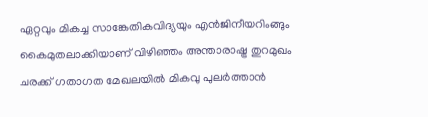ഏറ്റവും മികച്ച സാങ്കേതികവിദ്യയും എൻജിനീയറിംങ്ങും കൈമുതലാക്കിയാണ് വിഴിഞ്ഞം അന്താരാഷ്ട്ര തുറമുഖം ചരക്ക് ഗതാഗത മേഖലയില്‍ മികവു പുലർത്താൻ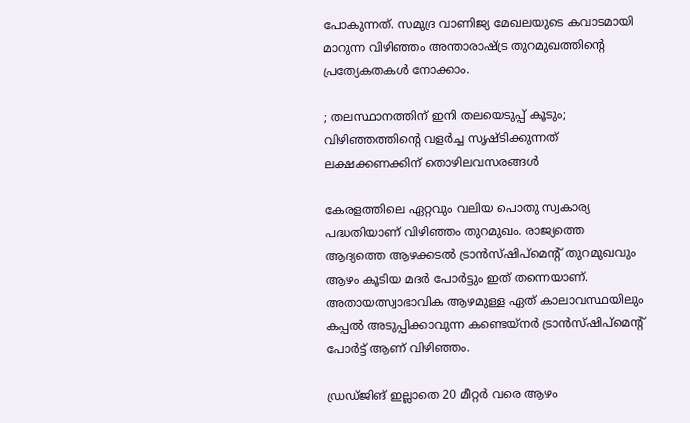പോകുന്നത്. സമുദ്ര വാണിജ്യ മേഖലയുടെ കവാടമായി മാറുന്ന വിഴിഞ്ഞം അന്താരാഷ്ട്ര തുറമുഖത്തിന്റെ പ്രത്യേകതകള്‍ നോക്കാം.

; തലസ്ഥാനത്തിന് ഇനി തലയെടുപ്പ് കൂടും; വിഴിഞ്ഞത്തിന്റെ വളർച്ച സൃഷ്ടിക്കുന്നത് ലക്ഷക്കണക്കിന് തൊഴിലവസരങ്ങള്‍

കേരളത്തിലെ ഏറ്റവും വലിയ പൊതു സ്വകാര്യ പദ്ധതിയാണ് വിഴിഞ്ഞം തുറമുഖം. രാജ്യത്തെ ആദ്യത്തെ ആഴക്കടല്‍ ട്രാൻസ്ഷിപ്മെന്റ് തുറമുഖവും ആഴം കൂടിയ മദർ പോർട്ടും ഇത്‌ തന്നെയാണ്. അതായത്സ്വാഭാവിക ആഴമുള്ള ഏത് കാലാവസ്ഥയിലും കപ്പല്‍ അടുപ്പിക്കാവുന്ന കണ്ടെയ്നർ ട്രാൻസ്ഷിപ്മെന്റ് പോർട്ട്‌ ആണ് വിഴിഞ്ഞം.

ഡ്രഡ്ജിങ് ഇല്ലാതെ 20 മീറ്റർ വരെ ആഴം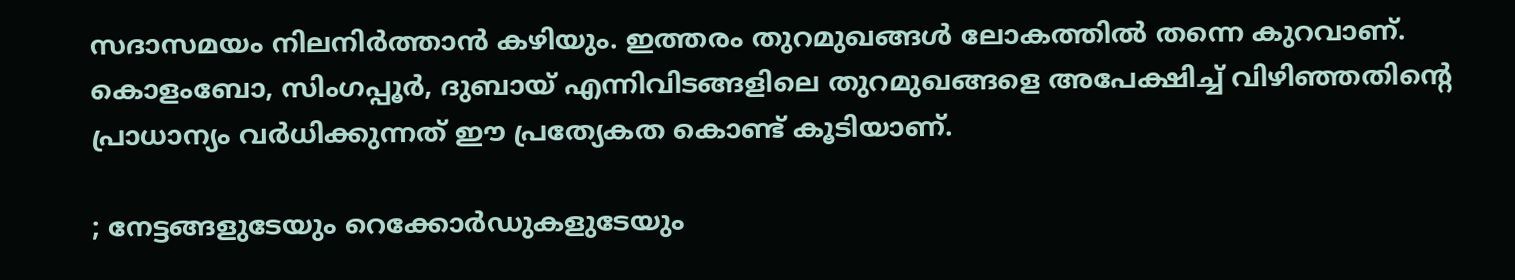സദാസമയം നിലനിർത്താൻ കഴിയും. ഇത്തരം തുറമുഖങ്ങള്‍ ലോകത്തില്‍ തന്നെ കുറവാണ്. കൊളംബോ, സിംഗപ്പൂർ, ദുബായ് എന്നിവിടങ്ങളിലെ തുറമുഖങ്ങളെ അപേക്ഷിച്ച്‌ വിഴിഞ്ഞതിന്റെ പ്രാധാന്യം വർധിക്കുന്നത് ഈ പ്രത്യേകത കൊണ്ട് കൂടിയാണ്.

; നേട്ടങ്ങളുടേയും റെക്കോർഡുകളുടേയും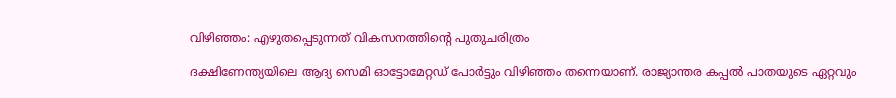വിഴിഞ്ഞം: എഴുതപ്പെടുന്നത് വികസനത്തിന്റെ പുതുചരിത്രം

ദക്ഷിണേന്ത്യയിലെ ആദ്യ സെമി ഓട്ടോമേറ്റഡ് പോർട്ടും വിഴിഞ്ഞം തന്നെയാണ്. രാജ്യാന്തര കപ്പല്‍ പാതയുടെ ഏറ്റവും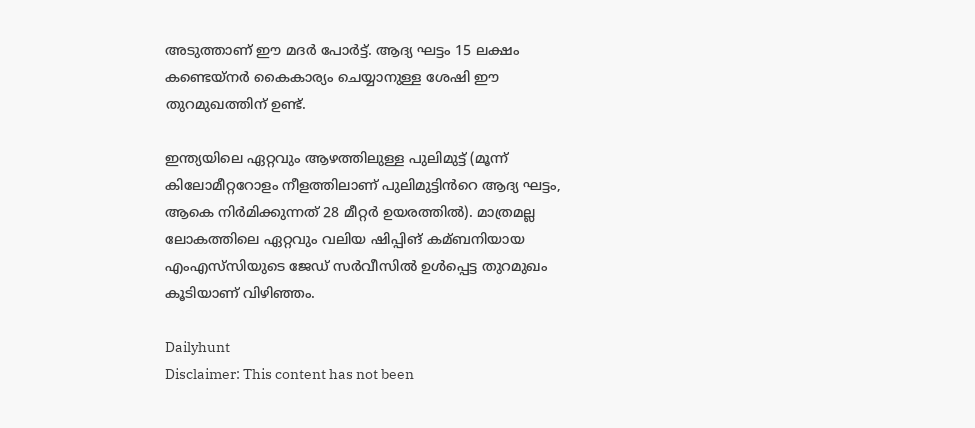അടുത്താണ് ഈ മദർ പോർട്ട്. ആദ്യ ഘട്ടം 15 ലക്ഷം കണ്ടെയ്നർ കൈകാര്യം ചെയ്യാനുള്ള ശേഷി ഈ തുറമുഖത്തിന് ഉണ്ട്.

ഇന്ത്യയിലെ ഏറ്റവും ആഴത്തിലുള്ള പുലിമുട്ട് (മൂന്ന് കിലോമീറ്ററോളം നീളത്തിലാണ് പുലിമുട്ടിൻറെ ആദ്യ ഘട്ടം, ആകെ നിർമിക്കുന്നത് 28 മീറ്റർ ഉയരത്തില്‍). മാത്രമല്ല ലോകത്തിലെ ഏറ്റവും വലിയ ഷിപ്പിങ് കമ്ബനിയായ എംഎസ്‍സിയുടെ ജേഡ് സർവീസില്‍ ഉള്‍പ്പെട്ട തുറമുഖം കൂടിയാണ് വിഴിഞ്ഞം.

Dailyhunt
Disclaimer: This content has not been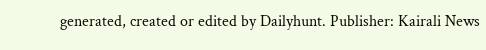generated, created or edited by Dailyhunt. Publisher: Kairali News